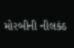મોરબીની નીલકંઠ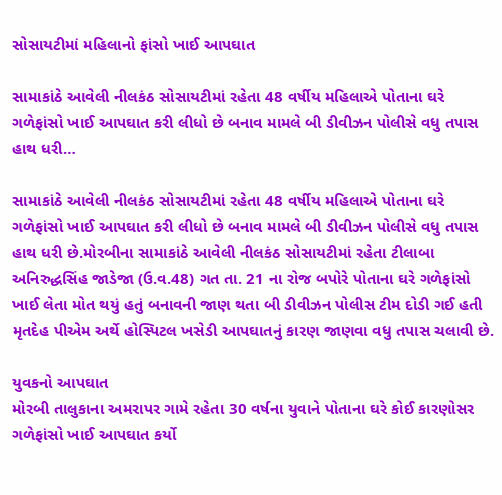સોસાયટીમાં મહિલાનો ફાંસો ખાઈ આપઘાત

સામાકાંઠે આવેલી નીલકંઠ સોસાયટીમાં રહેતા 48 વર્ષીય મહિલાએ પોતાના ઘરે ગળેફાંસો ખાઈ આપઘાત કરી લીધો છે બનાવ મામલે બી ડીવીઝન પોલીસે વધુ તપાસ હાથ ધરી…

સામાકાંઠે આવેલી નીલકંઠ સોસાયટીમાં રહેતા 48 વર્ષીય મહિલાએ પોતાના ઘરે ગળેફાંસો ખાઈ આપઘાત કરી લીધો છે બનાવ મામલે બી ડીવીઝન પોલીસે વધુ તપાસ હાથ ધરી છે.મોરબીના સામાકાંઠે આવેલી નીલકંઠ સોસાયટીમાં રહેતા ટીલાબા અનિરુદ્ધસિંહ જાડેજા (ઉ.વ.48) ગત તા. 21 ના રોજ બપોરે પોતાના ઘરે ગળેફાંસો ખાઈ લેતા મોત થયું હતું બનાવની જાણ થતા બી ડીવીઝન પોલીસ ટીમ દોડી ગઈ હતી મૃતદેહ પીએમ અર્થે હોસ્પિટલ ખસેડી આપઘાતનું કારણ જાણવા વધુ તપાસ ચલાવી છે.

યુવકનો આપઘાત
મોરબી તાલુકાના અમરાપર ગામે રહેતા 30 વર્ષના યુવાને પોતાના ઘરે કોઈ કારણોસર ગળેફાંસો ખાઈ આપઘાત કર્યો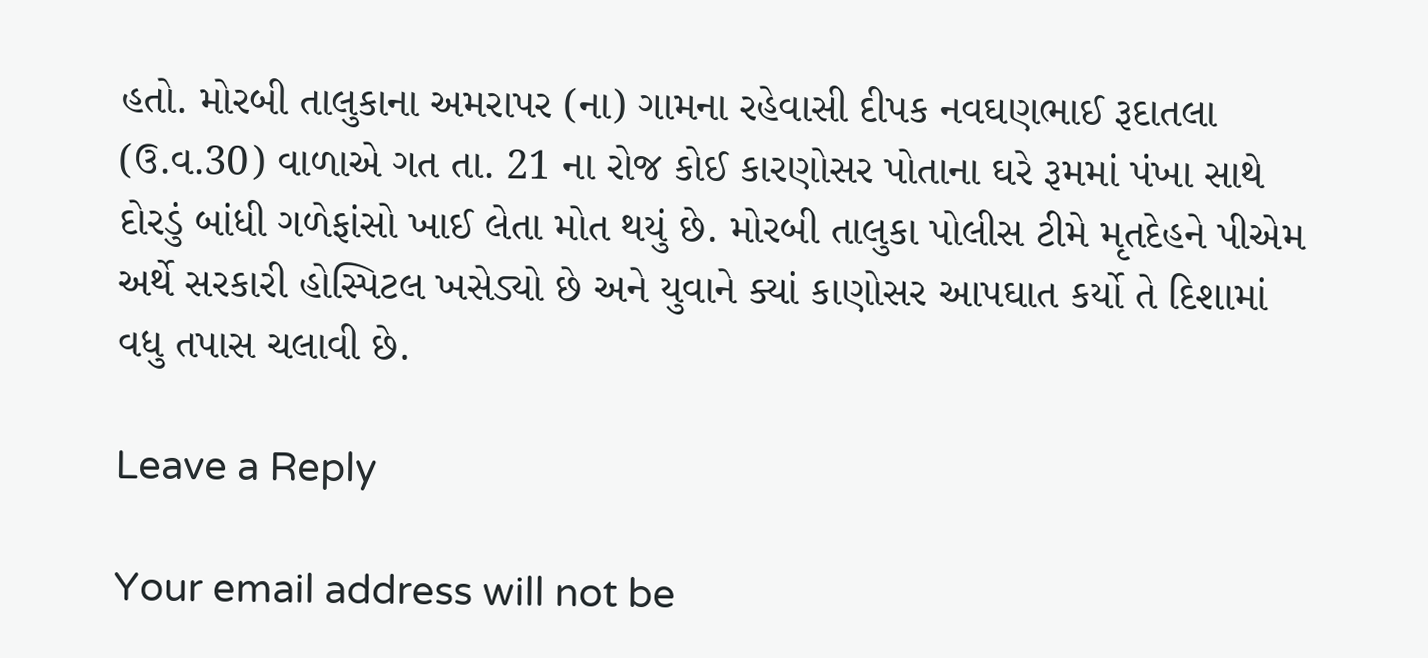હતો. મોરબી તાલુકાના અમરાપર (ના) ગામના રહેવાસી દીપક નવઘણભાઈ રૂદાતલા (ઉ.વ.30) વાળાએ ગત તા. 21 ના રોજ કોઈ કારણોસર પોતાના ઘરે રૂમમાં પંખા સાથે દોરડું બાંધી ગળેફાંસો ખાઈ લેતા મોત થયું છે. મોરબી તાલુકા પોલીસ ટીમે મૃતદેહને પીએમ અર્થે સરકારી હોસ્પિટલ ખસેડ્યો છે અને યુવાને ક્યાં કાણોસર આપઘાત કર્યો તે દિશામાં વધુ તપાસ ચલાવી છે.

Leave a Reply

Your email address will not be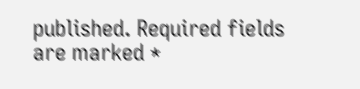published. Required fields are marked *